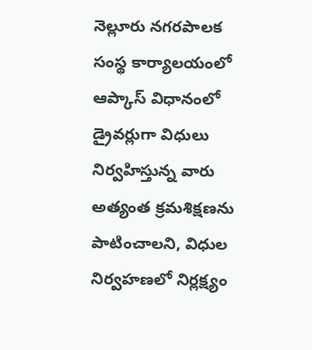నెల్లూరు నగరపాలక సంస్థ కార్యాలయంలో ఆప్కాస్ విధానంలో డ్రైవర్లుగా విధులు నిర్వహిస్తున్న వారు అత్యంత క్రమశిక్షణను పాటించాలని, విధుల నిర్వహణలో నిర్లక్ష్యం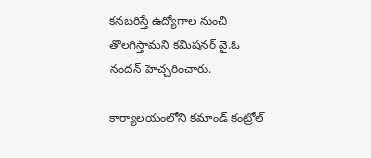కనబరిస్తే ఉద్యోగాల నుంచి తొలగిస్తామని కమిషనర్ వై.ఓ నందన్ హెచ్చరించారు.

కార్యాలయంలోని కమాండ్ కంట్రోల్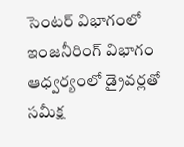సెంటర్ విభాగంలో ఇంజనీరింగ్ విభాగం ఆధ్వర్యంలో డ్రైవర్లతో సమీక్ష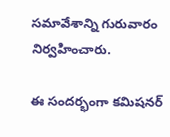సమావేశాన్ని గురువారం నిర్వహించారు.

ఈ సందర్భంగా కమిషనర్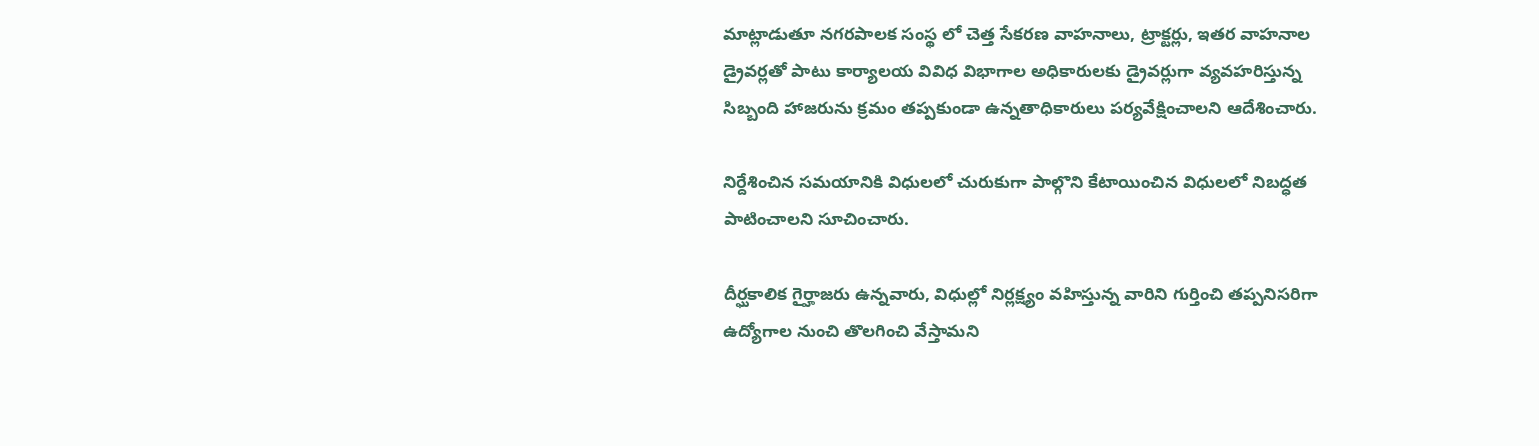మాట్లాడుతూ నగరపాలక సంస్థ లో చెత్త సేకరణ వాహనాలు, ట్రాక్టర్లు, ఇతర వాహనాల డ్రైవర్లతో పాటు కార్యాలయ వివిధ విభాగాల అధికారులకు డ్రైవర్లుగా వ్యవహరిస్తున్న సిబ్బంది హాజరును క్రమం తప్పకుండా ఉన్నతాధికారులు పర్యవేక్షించాలని ఆదేశించారు.

నిర్దేశించిన సమయానికి విధులలో చురుకుగా పాల్గొని కేటాయించిన విధులలో నిబద్ధత పాటించాలని సూచించారు.

దీర్ఘకాలిక గైర్హాజరు ఉన్నవారు, విధుల్లో నిర్లక్ష్యం వహిస్తున్న వారిని గుర్తించి తప్పనిసరిగా ఉద్యోగాల నుంచి తొలగించి వేస్తామని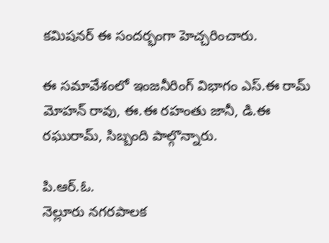కమిషనర్ ఈ సందర్భంగా హెచ్చరించారు.

ఈ సమావేశంలో ఇంజనీరింగ్ విభాగం ఎస్.ఈ రామ్ మోహన్ రావు, ఈ.ఈ రహంతు జానీ, డి.ఈ రఘురామ్, సిబ్బంది పాల్గొన్నారు.

పి.ఆర్.ఓ.
నెల్లూరు నగరపాలక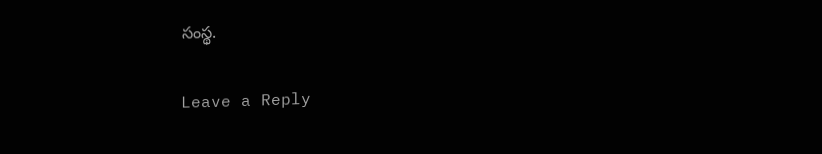సంస్థ.

Leave a Reply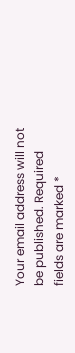Your email address will not be published. Required fields are marked *